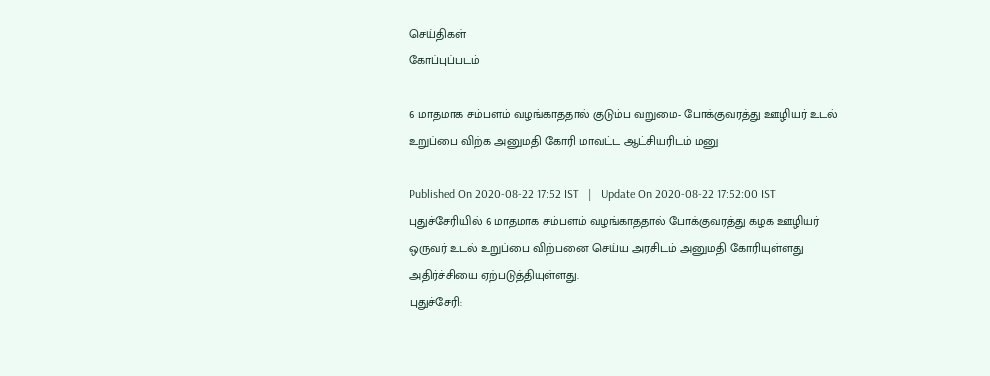செய்திகள்
கோப்புப்படம்

6 மாதமாக சம்பளம் வழங்காததால் குடும்ப வறுமை- போக்குவரத்து ஊழியர் உடல் உறுப்பை விற்க அனுமதி கோரி மாவட்ட ஆட்சியரிடம் மனு

Published On 2020-08-22 17:52 IST   |   Update On 2020-08-22 17:52:00 IST
புதுச்சேரியில் 6 மாதமாக சம்பளம் வழங்காததால் போக்குவரத்து கழக ஊழியர் ஒருவர் உடல் உறுப்பை விற்பனை செய்ய அரசிடம் அனுமதி கோரியுள்ளது அதிர்ச்சியை ஏற்படுத்தியுள்ளது.
புதுச்சேரி: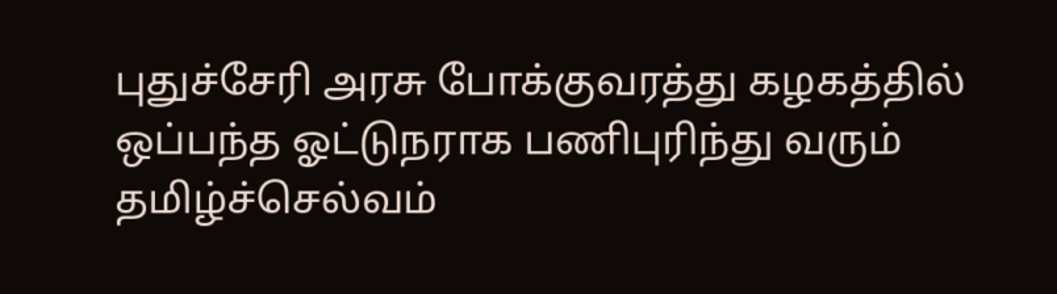புதுச்சேரி அரசு போக்குவரத்து கழகத்தில் ஒப்பந்த ஓட்டுநராக பணிபுரிந்து வரும் தமிழ்ச்செல்வம்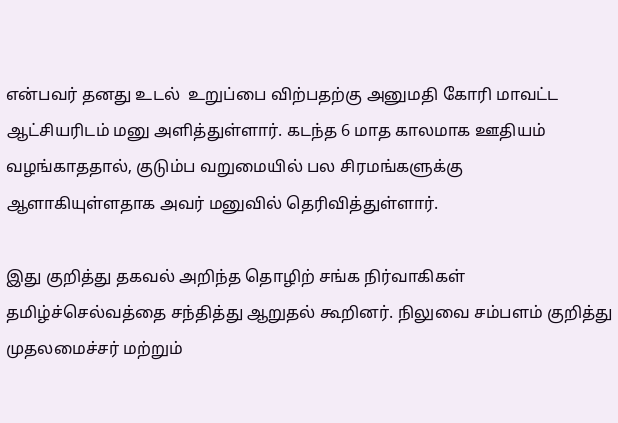என்பவர் தனது உடல்  உறுப்பை விற்பதற்கு அனுமதி கோரி மாவட்ட ஆட்சியரிடம் மனு அளித்துள்ளார். கடந்த 6 மாத காலமாக ஊதியம் வழங்காததால், குடும்ப வறுமையில் பல சிரமங்களுக்கு ஆளாகியுள்ளதாக அவர் மனுவில் தெரிவித்துள்ளார்.

இது குறித்து தகவல் அறிந்த தொழிற் சங்க நிர்வாகிகள் தமிழ்ச்செல்வத்தை சந்தித்து ஆறுதல் கூறினர். நிலுவை சம்பளம் குறித்து முதலமைச்சர் மற்றும்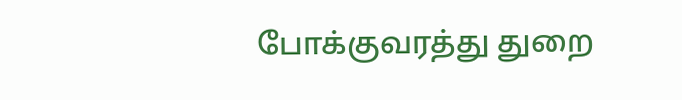போக்குவரத்து துறை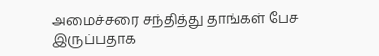அமைச்சரை சந்தித்து தாங்கள் பேச இருப்பதாக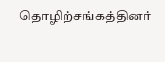தொழிற்சங்கத்தினர்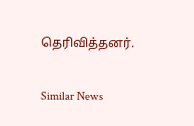தெரிவித்தனர்.

Similar News